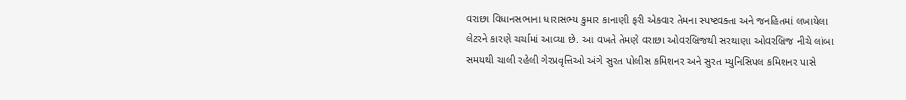વરાછા વિધાનસભાના ધારાસભ્ય કુમાર કાનાણી ફરી એકવાર તેમના સ્પષ્ટવક્તા અને જનહિતમાં લખાયેલા લેટરને કારણે ચર્ચામાં આવ્યા છે. આ વખતે તેમણે વરાછા ઓવરબ્રિજથી સરથાણા ઓવરબ્રિજ નીચે લાંબા સમયથી ચાલી રહેલી ગેરપ્રવૃત્તિઓ અંગે સુરત પોલીસ કમિશનર અને સુરત મ્યુનિસિપલ કમિશનર પાસે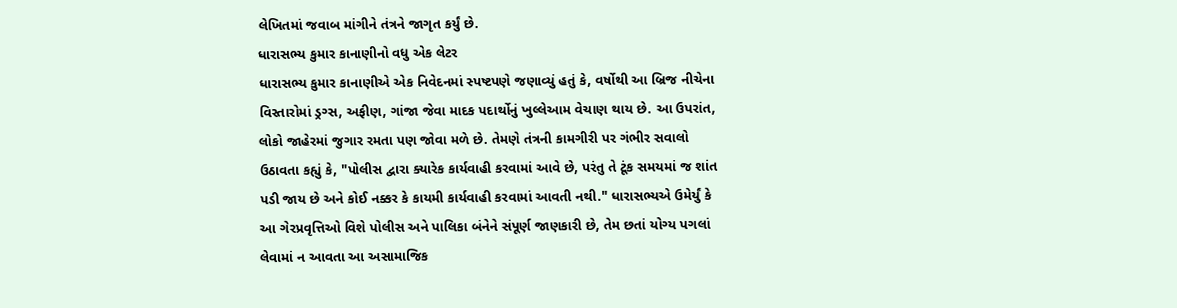લેખિતમાં જવાબ માંગીને તંત્રને જાગૃત કર્યું છે.
ધારાસભ્ય કુમાર કાનાણીનો વધુ એક લેટર
ધારાસભ્ય કુમાર કાનાણીએ એક નિવેદનમાં સ્પષ્ટપણે જણાવ્યું હતું કે, વર્ષોથી આ બ્રિજ નીચેના વિસ્તારોમાં ડ્રગ્સ, અફીણ, ગાંજા જેવા માદક પદાર્થોનું ખુલ્લેઆમ વેચાણ થાય છે. આ ઉપરાંત, લોકો જાહેરમાં જુગાર રમતા પણ જોવા મળે છે. તેમણે તંત્રની કામગીરી પર ગંભીર સવાલો ઉઠાવતા કહ્યું કે, "પોલીસ દ્વારા ક્યારેક કાર્યવાહી કરવામાં આવે છે, પરંતુ તે ટૂંક સમયમાં જ શાંત પડી જાય છે અને કોઈ નક્કર કે કાયમી કાર્યવાહી કરવામાં આવતી નથી." ધારાસભ્યએ ઉમેર્યું કે આ ગેરપ્રવૃત્તિઓ વિશે પોલીસ અને પાલિકા બંનેને સંપૂર્ણ જાણકારી છે, તેમ છતાં યોગ્ય પગલાં લેવામાં ન આવતા આ અસામાજિક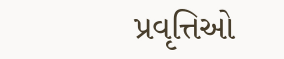પ્રવૃત્તિઓ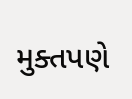મુક્તપણે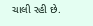ચાલી રહી છે.